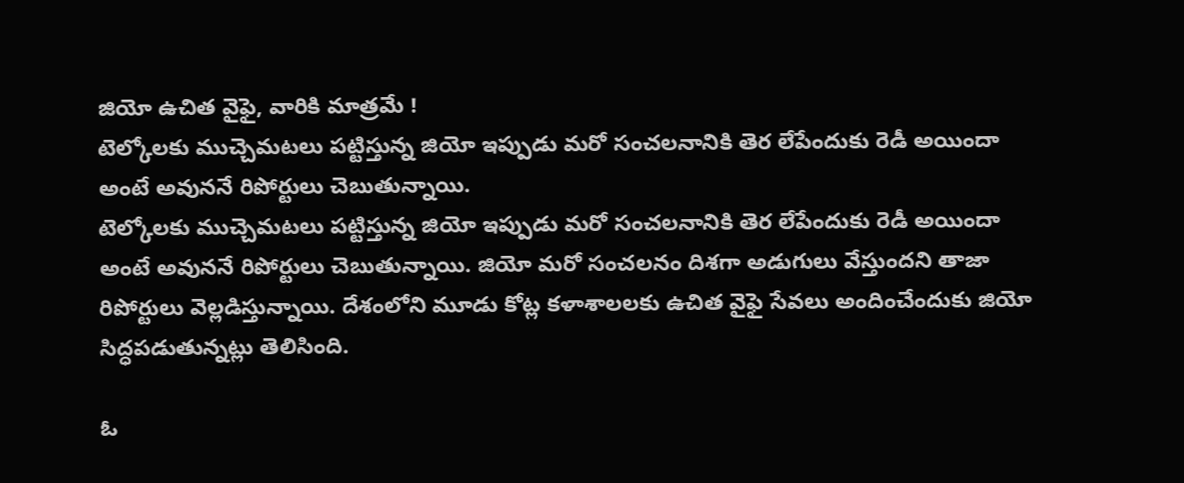జియో ఉచిత వైఫై, వారికి మాత్రమే !
టెల్కోలకు ముచ్చెమటలు పట్టిస్తున్న జియో ఇప్పుడు మరో సంచలనానికి తెర లేపేందుకు రెడీ అయిందా అంటే అవుననే రిపోర్టులు చెబుతున్నాయి.
టెల్కోలకు ముచ్చెమటలు పట్టిస్తున్న జియో ఇప్పుడు మరో సంచలనానికి తెర లేపేందుకు రెడీ అయిందా అంటే అవుననే రిపోర్టులు చెబుతున్నాయి. జియో మరో సంచలనం దిశగా అడుగులు వేస్తుందని తాజా రిపోర్టులు వెల్లడిస్తున్నాయి. దేశంలోని మూడు కోట్ల కళాశాలలకు ఉచిత వైఫై సేవలు అందించేందుకు జియో సిద్ధపడుతున్నట్లు తెలిసింది.

ఓ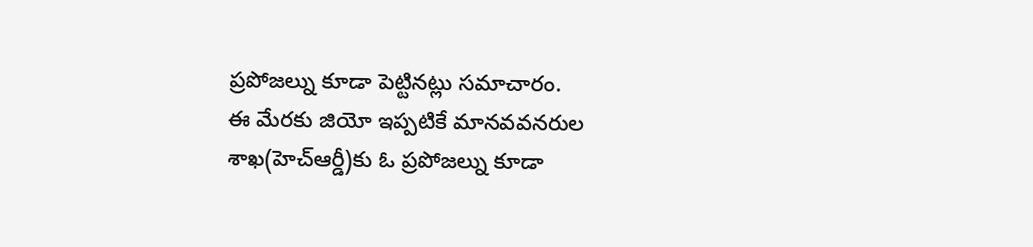ప్రపోజల్ను కూడా పెట్టినట్లు సమాచారం.
ఈ మేరకు జియో ఇప్పటికే మానవవనరుల శాఖ(హెచ్ఆర్డీ)కు ఓ ప్రపోజల్ను కూడా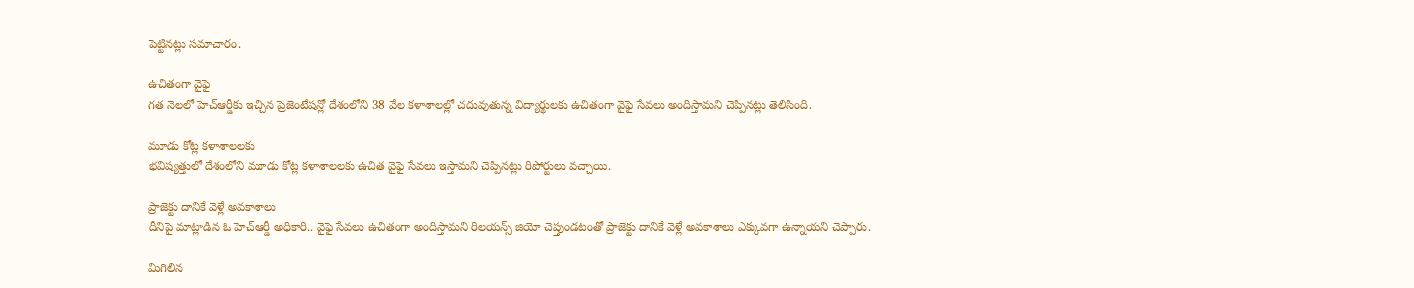పెట్టినట్లు సమాచారం.

ఉచితంగా వైఫై
గత నెలలో హెచ్ఆర్డీకు ఇచ్చిన ప్రెజెంటేషన్లో దేశంలోని 38 వేల కళాశాలల్లో చదువుతున్న విద్యార్థులకు ఉచితంగా వైఫై సేవలు అందిస్తామని చెప్పినట్లు తెలిసింది.

మూడు కోట్ల కళాశాలలకు
భవిష్యత్తులో దేశంలోని మూడు కోట్ల కళాశాలలకు ఉచిత వైఫై సేవలు ఇస్తామని చెప్పినట్లు రిపోర్టులు వచ్చాయి.

ప్రాజెక్టు దానికే వెళ్లే అవకాశాలు
దీనిపై మాట్లాడిన ఓ హెచ్ఆర్డీ అధికారి.. వైఫై సేవలు ఉచితంగా అందిస్తామని రిలయన్స్ జియో చెప్తుండటంతో ప్రాజెక్టు దానికే వెళ్లే అవకాశాలు ఎక్కువగా ఉన్నాయని చెప్పారు.

మిగిలిన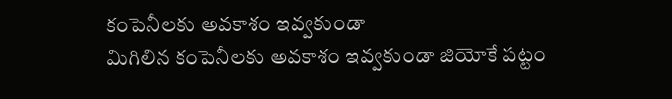కంపెనీలకు అవకాశం ఇవ్వకుండా
మిగిలిన కంపెనీలకు అవకాశం ఇవ్వకుండా జియోకే పట్టం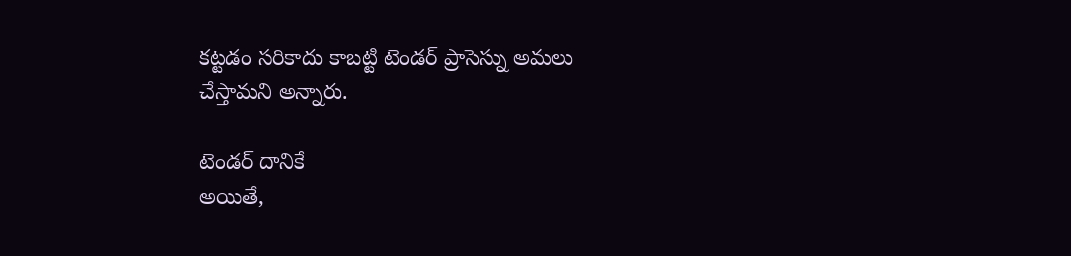కట్టడం సరికాదు కాబట్టి టెండర్ ప్రాసెస్ను అమలు చేస్తామని అన్నారు.

టెండర్ దానికే
అయితే,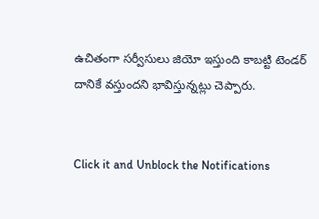ఉచితంగా సర్వీసులు జియో ఇస్తుంది కాబట్టి టెండర్ దానికే వస్తుందని భావిస్తున్నట్లు చెప్పారు.


Click it and Unblock the Notifications